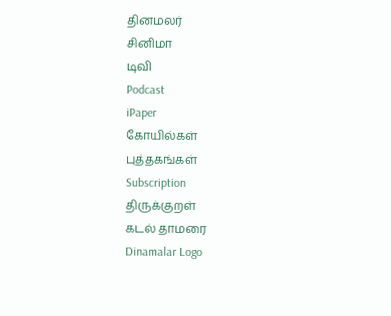தினமலர்
சினிமா
டிவி
Podcast
iPaper
கோயில்கள்
புத்தகங்கள்
Subscription
திருக்குறள்
கடல் தாமரை
Dinamalar Logo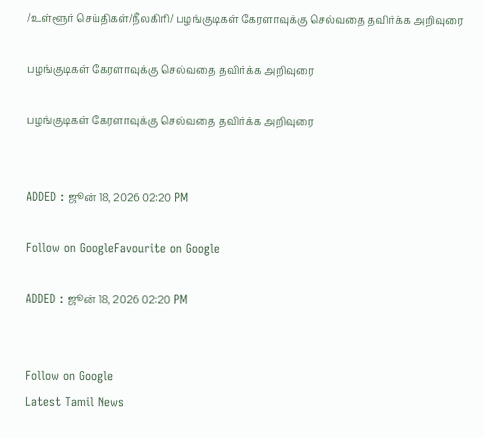/உள்ளூர் செய்திகள்/நீலகிரி/ பழங்குடிகள் கேரளாவுக்கு செல்வதை தவிர்க்க அறிவுரை

பழங்குடிகள் கேரளாவுக்கு செல்வதை தவிர்க்க அறிவுரை

பழங்குடிகள் கேரளாவுக்கு செல்வதை தவிர்க்க அறிவுரை


ADDED : ஜூன் 18, 2026 02:20 PM

Follow on GoogleFavourite on Google

ADDED : ஜூன் 18, 2026 02:20 PM


Follow on Google
Latest Tamil News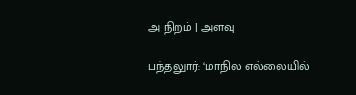அ நிறம் | அளவு

பந்தலுார்: ‘மாநில எல்லையில்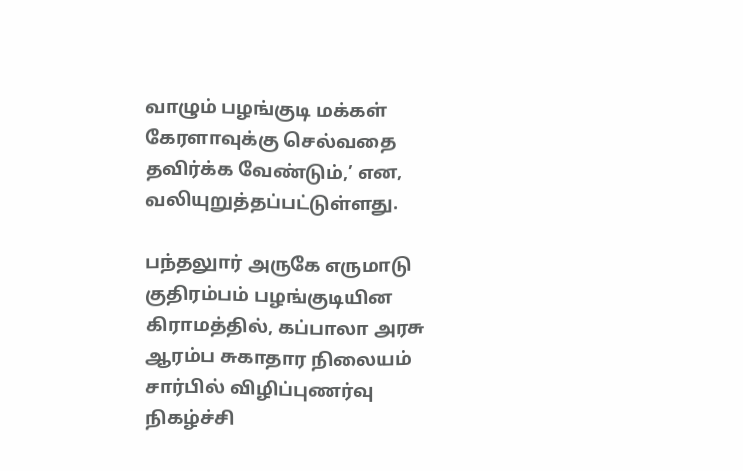வாழும் பழங்குடி மக்கள் கேரளாவுக்கு செல்வதை தவிர்க்க வேண்டும்,’ என, வலியுறுத்தப்பட்டுள்ளது.

பந்தலுார் அருகே எருமாடு குதிரம்பம் பழங்குடியின கிராமத்தில், கப்பாலா அரசு ஆரம்ப சுகாதார நிலையம் சார்பில் விழிப்புணர்வு நிகழ்ச்சி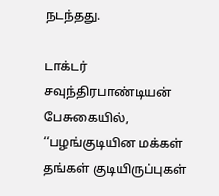நடந்தது.

டாக்டர் சவுந்திரபாண்டியன் பேசுகையில், ‘‘பழங்குடியின மக்கள் தங்கள் குடியிருப்புகள்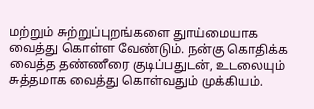மற்றும் சுற்றுப்புறங்களை துாய்மையாக வைத்து கொள்ள வேண்டும். நன்கு கொதிக்க வைத்த தண்ணீரை குடிப்பதுடன், உடலையும் சுத்தமாக வைத்து கொள்வதும் முக்கியம்.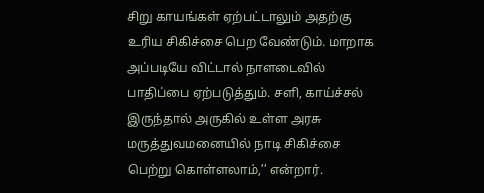சிறு காயங்கள் ஏற்பட்டாலும் அதற்கு உரிய சிகிச்சை பெற வேண்டும். மாறாக அப்படியே விட்டால் நாளடைவில் பாதிப்பை ஏற்படுத்தும். சளி, காய்ச்சல் இருந்தால் அருகில் உள்ள அரசு மருத்துவமனையில் நாடி சிகிச்சை பெற்று கொள்ளலாம்,’’ என்றார்.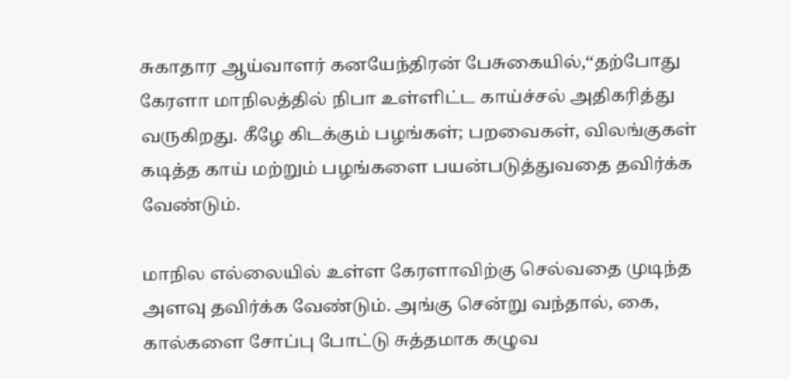சுகாதார ஆய்வாளர் கனயேந்திரன் பேசுகையில்,‘‘தற்போது கேரளா மாநிலத்தில் நிபா உள்ளிட்ட காய்ச்சல் அதிகரித்து வருகிறது. கீழே கிடக்கும் பழங்கள்; பறவைகள், விலங்குகள் கடித்த காய் மற்றும் பழங்களை பயன்படுத்துவதை தவிர்க்க வேண்டும்.

மாநில எல்லையில் உள்ள கேரளாவிற்கு செல்வதை முடிந்த அளவு தவிர்க்க வேண்டும். அங்கு சென்று வந்தால், கை, கால்களை சோப்பு போட்டு சுத்தமாக கழுவ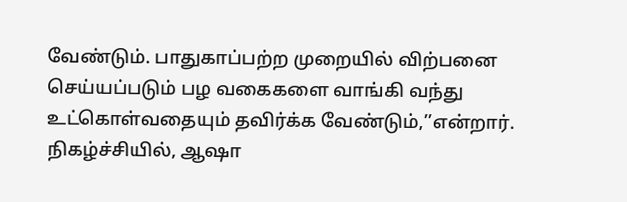வேண்டும். பாதுகாப்பற்ற முறையில் விற்பனை செய்யப்படும் பழ வகைகளை வாங்கி வந்து உட்கொள்வதையும் தவிர்க்க வேண்டும்,’’என்றார். நிகழ்ச்சியில், ஆஷா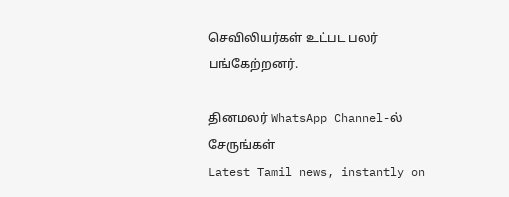செவிலியர்கள் உட்பட பலர் பங்கேற்றனர்.

தினமலர் WhatsApp Channel-ல் சேருங்கள்
Latest Tamil news, instantly on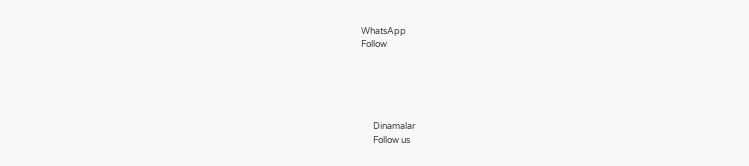WhatsApp
Follow





      Dinamalar
      Follow us